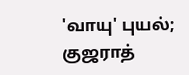'வாயு' புயல்; குஜராத்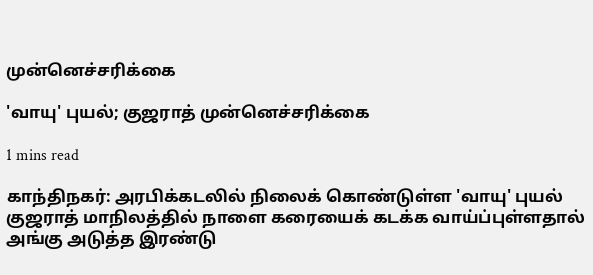முன்னெச்சரிக்கை

'வாயு' புயல்; குஜராத் முன்னெச்சரிக்கை

1 mins read

காந்திநகர்: அரபிக்கடலில் நிலைக் கொண்டுள்ள 'வாயு' புயல் குஜராத் மாநிலத்தில் நாளை கரையைக் கடக்க வாய்ப்புள்ளதால் அங்கு அடுத்த இரண்டு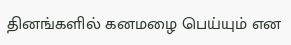தினங்களில் கனமழை பெய்யும் என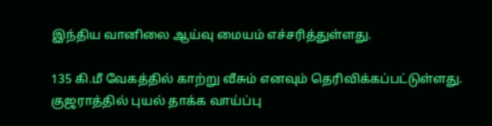இந்திய வானிலை ஆய்வு மையம் எச்சரித்துள்ளது.

135 கி.மீ வேகத்தில் காற்று வீசும் எனவும் தெரிவிக்கப்பட்டுள்ளது. குஜராத்தில் புயல் தாக்க வாய்ப்பு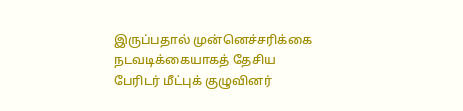இருப்பதால் முன்னெச்சரிக்கை நடவடிக்கையாகத் தேசிய பேரிடர் மீட்புக் குழுவினர்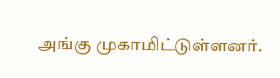அங்கு முகாமிட்டுள்ளனர்.